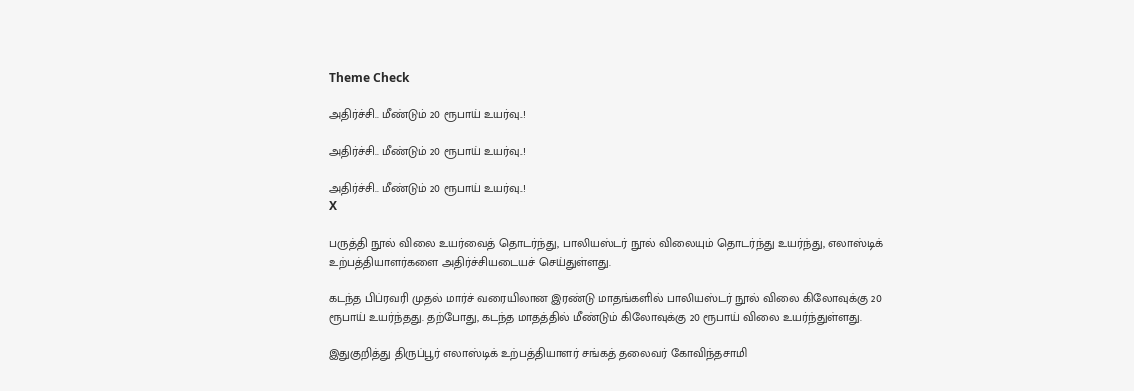Theme Check

அதிர்ச்சி.. மீண்டும் 20 ரூபாய் உயர்வு..!

அதிர்ச்சி.. மீண்டும் 20 ரூபாய் உயர்வு..!

அதிர்ச்சி.. மீண்டும் 20 ரூபாய் உயர்வு..!
X

பருத்தி நூல் விலை உயர்வைத் தொடர்ந்து, பாலியஸ்டர் நூல் விலையும் தொடர்ந்து உயர்ந்து, எலாஸ்டிக் உற்பத்தியாளர்களை அதிர்ச்சியடையச் செய்துள்ளது.

கடந்த பிப்ரவரி முதல் மார்ச் வரையிலான இரண்டு மாதங்களில் பாலியஸ்டர் நூல் விலை கிலோவுக்கு 20 ரூபாய் உயர்ந்தது. தற்போது, கடந்த மாதத்தில் மீண்டும் கிலோவுக்கு 20 ரூபாய் விலை உயர்ந்துள்ளது.

இதுகுறித்து திருப்பூர் எலாஸ்டிக் உற்பத்தியாளர் சங்கத் தலைவர் கோவிந்தசாமி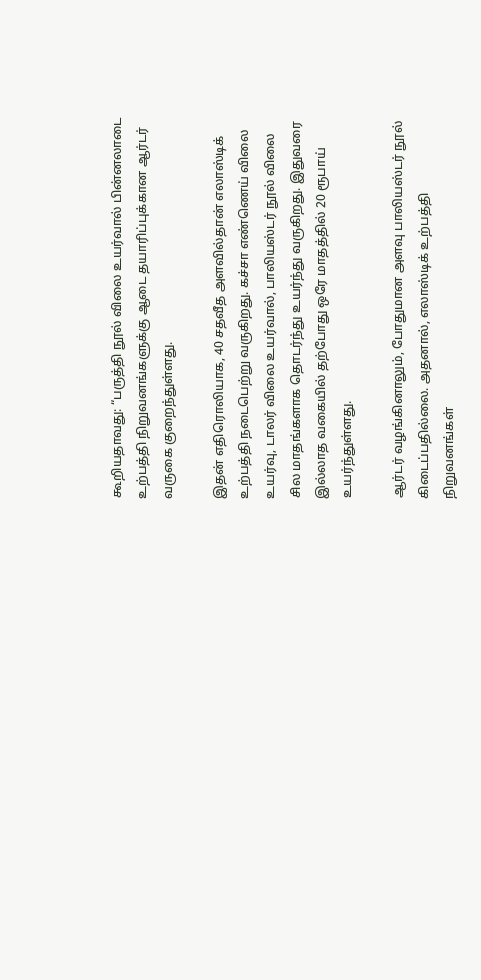கூறியதாவது: “பருத்தி நூல் விலை உயர்வால் பின்னலாடை உற்பத்தி நிறுவனங்களுக்கு ஆடை தயாரிப்புக்கான ஆர்டர் வருகை குறைந்துள்ளது.

இதன் எதிரொலியாக, 40 சதவீத அளவில்தான் எலாஸ்டிக் உற்பத்தி நடைபெற்று வருகிறது. கச்சா எண்ணெய் விலை உயர்வு, டாலர் விலை உயர்வால், பாலியஸ்டர் நூல் விலை சில மாதங்களாக தொடர்ந்து உயர்ந்து வருகிறது. இதுவரை இல்லாத வகையில் தற்போது ஒரே மாதத்தில் 20 ரூபாய் உயர்ந்துள்ளது.

ஆர்டர் வழங்கினாலும், போதுமான அளவு பாலியஸ்டர் நூல் கிடைப்பதில்லை. அதனால், எலாஸ்டிக் உற்பத்தி நிறுவனங்கள்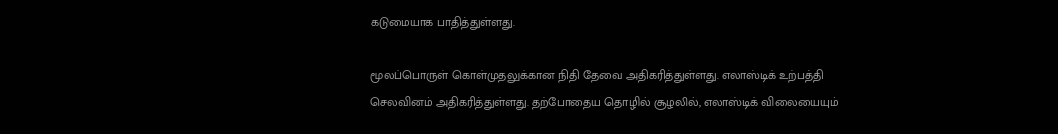கடுமையாக பாதித்துள்ளது.

மூலப்பொருள் கொள்முதலுக்கான நிதி தேவை அதிகரித்துள்ளது. எலாஸ்டிக் உற்பத்தி செலவினம் அதிகரித்துள்ளது. தற்போதைய தொழில் சூழலில், எலாஸ்டிக் விலையையும்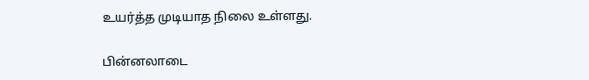உயர்த்த முடியாத நிலை உள்ளது.

பின்னலாடை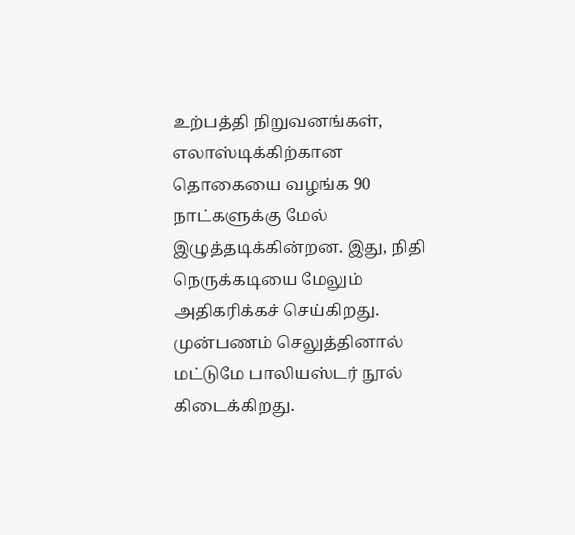உற்பத்தி நிறுவனங்கள், எலாஸ்டிக்கிற்கான தொகையை வழங்க 90 நாட்களுக்கு மேல் இழுத்தடிக்கின்றன. இது, நிதி நெருக்கடியை மேலும் அதிகரிக்கச் செய்கிறது. முன்பணம் செலுத்தினால் மட்டுமே பாலியஸ்டர் நூல் கிடைக்கிறது.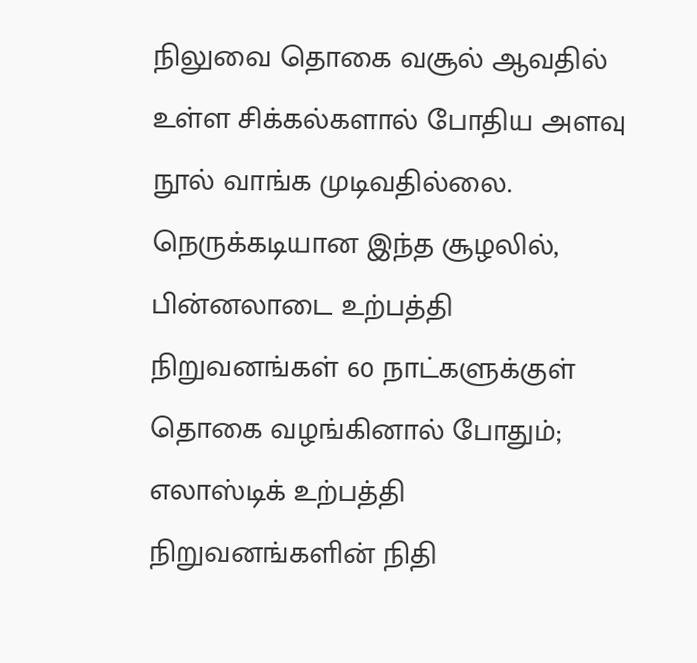நிலுவை தொகை வசூல் ஆவதில் உள்ள சிக்கல்களால் போதிய அளவு நூல் வாங்க முடிவதில்லை. நெருக்கடியான இந்த சூழலில், பின்னலாடை உற்பத்தி நிறுவனங்கள் 60 நாட்களுக்குள் தொகை வழங்கினால் போதும்; எலாஸ்டிக் உற்பத்தி நிறுவனங்களின் நிதி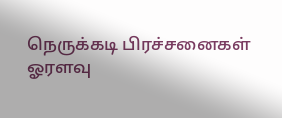நெருக்கடி பிரச்சனைகள் ஓரளவு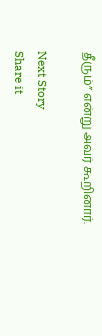தீரும்” என்று அவர் கூறினார்.

Next Story
Share it